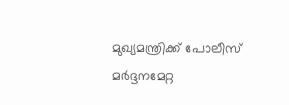മുഖ്യമന്ത്രിക്ക് പോലീസ് മര്‍ദ്ദനമേറ്റ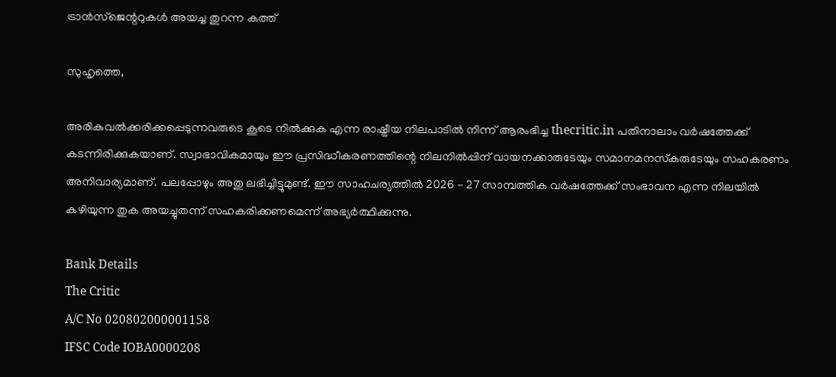ട്രാന്‍സ്‌ജെന്ററുകള്‍ അയച്ച തുറന്ന കത്ത്

സുഹൃത്തെ,

അരികുവല്‍ക്കരിക്കപ്പെടുന്നവരുടെ കൂടെ നില്‍ക്കുക എന്ന രാഷ്ട്രീയ നിലപാടില്‍ നിന്ന് ആരംഭിച്ച thecritic.in പതിനാലാം വര്‍ഷത്തേക്ക് കടന്നിരിക്കുകയാണ്. സ്വാഭാവികമായും ഈ പ്രസിദ്ധീകരണത്തിന്റെ നിലനില്‍പ്പിന് വായനക്കാരുടേയും സമാനമനസ്‌കരുടേയും സഹകരണം അനിവാര്യമാണ്. പലപ്പോഴും അതു ലഭിച്ചിട്ടുമുണ്ട്. ഈ സാഹചര്യത്തില്‍ 2026 - 27 സാമ്പത്തിക വര്‍ഷത്തേക്ക് സംഭാവന എന്ന നിലയില്‍ കഴിയുന്ന തുക അയച്ചുതന്ന് സഹകരിക്കണമെന്ന് അഭ്യര്‍ത്ഥിക്കുന്നു.

Bank Details
The Critic
A/C No 020802000001158
IFSC Code IOBA0000208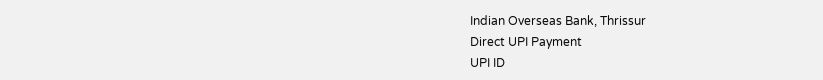Indian Overseas Bank, Thrissur
Direct UPI Payment
UPI ID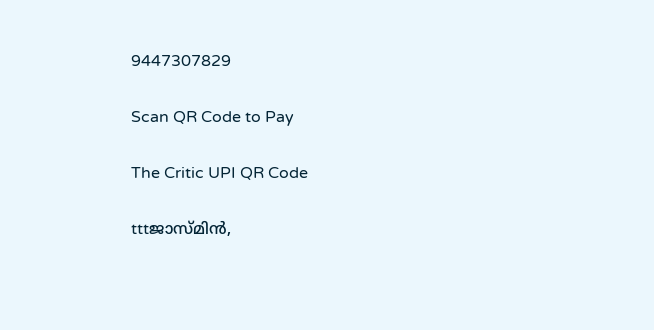9447307829

Scan QR Code to Pay

The Critic UPI QR Code

tttജാസ്മിന്‍,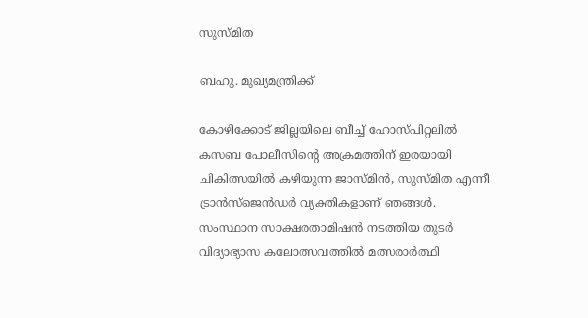സുസ്മിത

ബഹു. മുഖ്യമന്ത്രിക്ക്

കോഴിക്കോട് ജില്ലയിലെ ബീച്ച് ഹോസ്പിറ്റലില്‍ കസബ പോലീസിന്റെ അക്രമത്തിന് ഇരയായി ചികിത്സയില്‍ കഴിയുന്ന ജാസ്മിന്‍, സുസ്മിത എന്നീ ട്രാന്‍സ്‌ജെന്‍ഡര്‍ വ്യക്തികളാണ് ഞങ്ങള്‍.
സംസ്ഥാന സാക്ഷരതാമിഷന്‍ നടത്തിയ തുടര്‍ വിദ്യാഭ്യാസ കലോത്സവത്തില്‍ മത്സരാര്‍ത്ഥി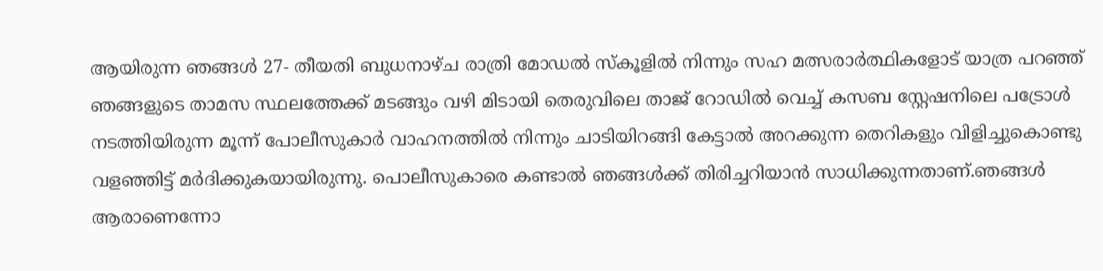ആയിരുന്ന ഞങ്ങള്‍ 27- തീയതി ബുധനാഴ്ച രാത്രി മോഡല്‍ സ്‌കൂളില്‍ നിന്നും സഹ മത്സരാര്‍ത്ഥികളോട് യാത്ര പറഞ്ഞ് ഞങ്ങളുടെ താമസ സ്ഥലത്തേക്ക് മടങ്ങും വഴി മിടായി തെരുവിലെ താജ് റോഡില്‍ വെച്ച് കസബ സ്റ്റേഷനിലെ പട്രോള്‍ നടത്തിയിരുന്ന മൂന്ന് പോലീസുകാര്‍ വാഹനത്തില്‍ നിന്നും ചാടിയിറങ്ങി കേട്ടാല്‍ അറക്കുന്ന തെറികളും വിളിച്ചുകൊണ്ടു വളഞ്ഞിട്ട് മര്‍ദിക്കുകയായിരുന്നു. പൊലീസുകാരെ കണ്ടാല്‍ ഞങ്ങള്‍ക്ക് തിരിച്ചറിയാന്‍ സാധിക്കുന്നതാണ്.ഞങ്ങള്‍ ആരാണെന്നോ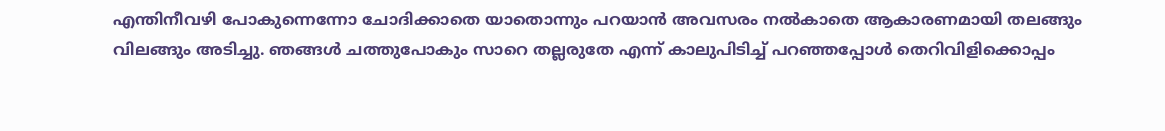എന്തിനീവഴി പോകുന്നെന്നോ ചോദിക്കാതെ യാതൊന്നും പറയാന്‍ അവസരം നല്‍കാതെ ആകാരണമായി തലങ്ങും വിലങ്ങും അടിച്ചു. ഞങ്ങള്‍ ചത്തുപോകും സാറെ തല്ലരുതേ എന്ന് കാലുപിടിച്ച് പറഞ്ഞപ്പോള്‍ തെറിവിളിക്കൊപ്പം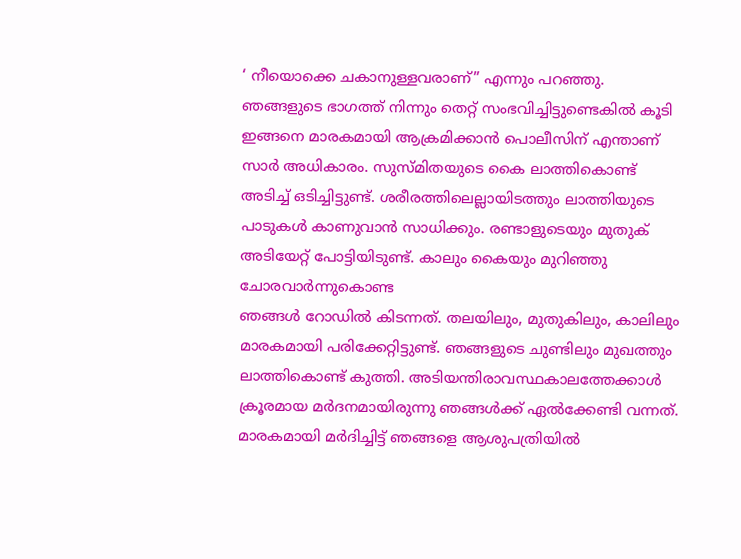‘ നീയൊക്കെ ചകാനുള്ളവരാണ്” എന്നും പറഞ്ഞു.
ഞങ്ങളുടെ ഭാഗത്ത് നിന്നും തെറ്റ് സംഭവിച്ചിട്ടുണ്ടെകില്‍ കൂടി ഇങ്ങനെ മാരകമായി ആക്രമിക്കാന്‍ പൊലീസിന് എന്താണ് സാര്‍ അധികാരം. സുസ്മിതയുടെ കൈ ലാത്തികൊണ്ട് അടിച്ച് ഒടിച്ചിട്ടുണ്ട്. ശരീരത്തിലെല്ലായിടത്തും ലാത്തിയുടെ പാടുകള്‍ കാണുവാന്‍ സാധിക്കും. രണ്ടാളുടെയും മുതുക് അടിയേറ്റ് പോട്ടിയിടുണ്ട്. കാലും കൈയും മുറിഞ്ഞു ചോരവാര്‍ന്നുകൊണ്ട
ഞങ്ങള്‍ റോഡില്‍ കിടന്നത്. തലയിലും, മുതുകിലും, കാലിലും മാരകമായി പരിക്കേറ്റിട്ടുണ്ട്. ഞങ്ങളുടെ ചുണ്ടിലും മുഖത്തും ലാത്തികൊണ്ട് കുത്തി. അടിയന്തിരാവസ്ഥകാലത്തേക്കാള്‍ ക്രൂരമായ മര്‍ദനമായിരുന്നു ഞങ്ങള്‍ക്ക് ഏല്‍ക്കേണ്ടി വന്നത്.
മാരകമായി മര്‍ദിച്ചിട്ട് ഞങ്ങളെ ആശുപത്രിയില്‍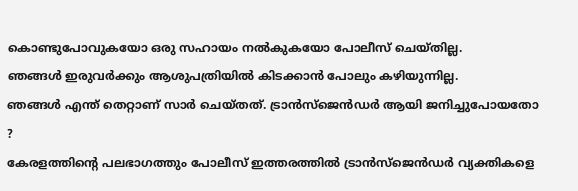കൊണ്ടുപോവുകയോ ഒരു സഹായം നല്‍കുകയോ പോലീസ് ചെയ്തില്ല.
ഞങ്ങള്‍ ഇരുവര്‍ക്കും ആശുപത്രിയില്‍ കിടക്കാന്‍ പോലും കഴിയുന്നില്ല.
ഞങ്ങള്‍ എന്ത് തെറ്റാണ് സാര്‍ ചെയ്തത്. ട്രാന്‍സ്‌ജെന്‍ഡര്‍ ആയി ജനിച്ചുപോയതോ ?
കേരളത്തിന്റെ പലഭാഗത്തും പോലീസ് ഇത്തരത്തില്‍ ട്രാന്‍സ്‌ജെന്‍ഡര്‍ വ്യക്തികളെ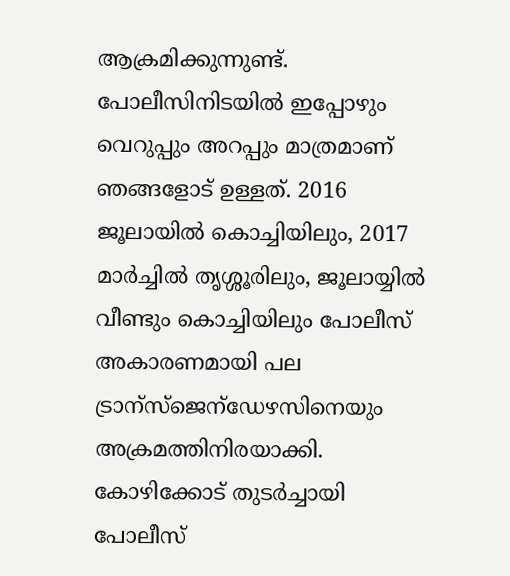ആക്രമിക്കുന്നുണ്ട്. പോലീസിനിടയില്‍ ഇപ്പോഴും വെറുപ്പും അറപ്പും മാത്രമാണ് ഞങ്ങളോട് ഉള്ളത്. 2016 ജൂലായില്‍ കൊച്ചിയിലും, 2017 മാര്‍ച്ചില്‍ തൃശ്ശൂരിലും, ജൂലായ്യില്‍ വീണ്ടും കൊച്ചിയിലും പോലീസ് അകാരണമായി പല ട്രാന്‌സ്‌ജെന്‌ഡേഴസിനെയും അക്രമത്തിനിരയാക്കി. കോഴിക്കോട് തുടര്‍ച്ചായി പോലീസ്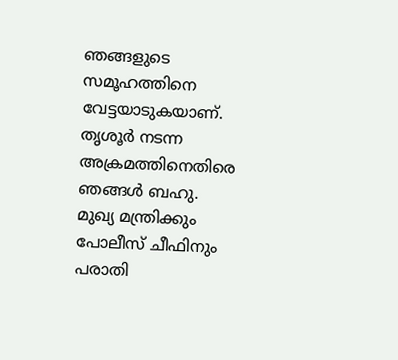ഞങ്ങളുടെ സമൂഹത്തിനെ വേട്ടയാടുകയാണ്. തൃശൂര്‍ നടന്ന അക്രമത്തിനെതിരെ ഞങ്ങള്‍ ബഹു. മുഖ്യ മന്ത്രിക്കും പോലീസ് ചീഫിനും പരാതി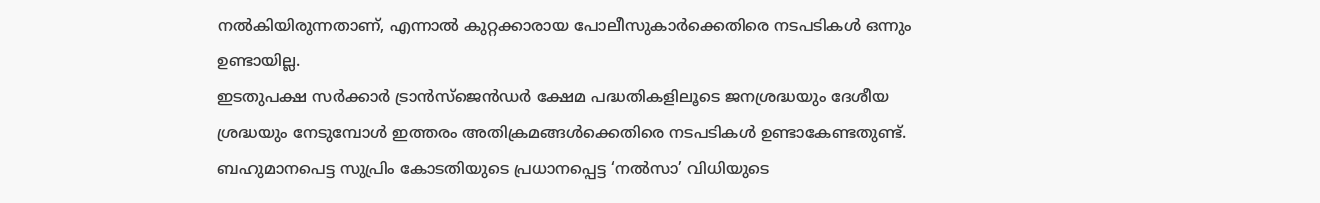നല്‍കിയിരുന്നതാണ്, എന്നാല്‍ കുറ്റക്കാരായ പോലീസുകാര്‍ക്കെതിരെ നടപടികള്‍ ഒന്നും ഉണ്ടായില്ല.
ഇടതുപക്ഷ സര്‍ക്കാര്‍ ട്രാന്‍സ്‌ജെന്‍ഡര്‍ ക്ഷേമ പദ്ധതികളിലൂടെ ജനശ്രദ്ധയും ദേശീയ ശ്രദ്ധയും നേടുമ്പോള്‍ ഇത്തരം അതിക്രമങ്ങള്‍ക്കെതിരെ നടപടികള്‍ ഉണ്ടാകേണ്ടതുണ്ട്. ബഹുമാനപെട്ട സുപ്രിം കോടതിയുടെ പ്രധാനപ്പെട്ട ‘നല്‍സാ’ വിധിയുടെ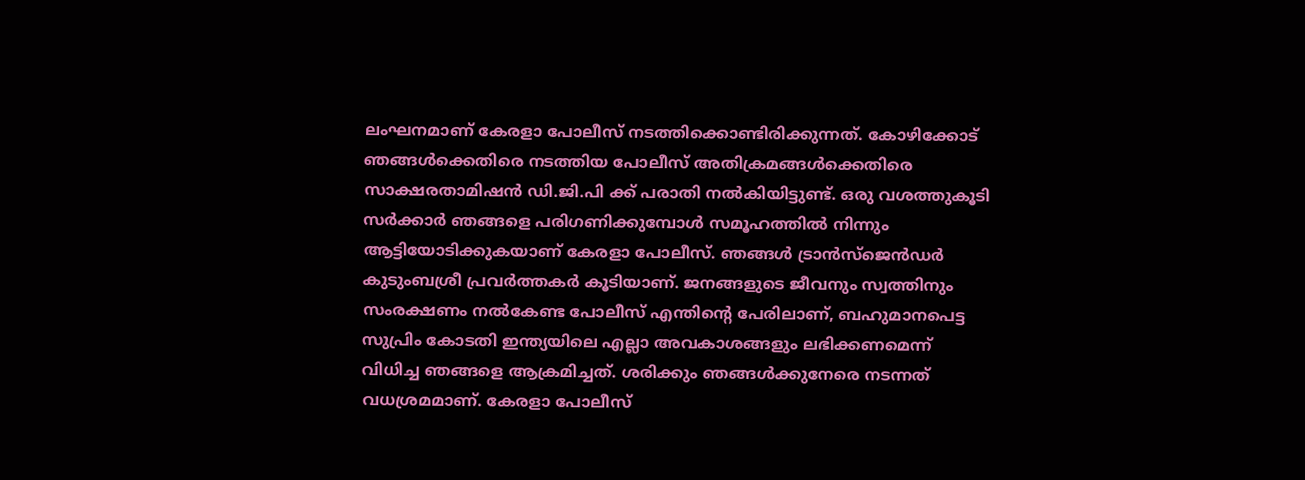ലംഘനമാണ് കേരളാ പോലീസ് നടത്തിക്കൊണ്ടിരിക്കുന്നത്. കോഴിക്കോട് ഞങ്ങള്‍ക്കെതിരെ നടത്തിയ പോലീസ് അതിക്രമങ്ങള്‍ക്കെതിരെ സാക്ഷരതാമിഷന്‍ ഡി.ജി.പി ക്ക് പരാതി നല്‍കിയിട്ടുണ്ട്. ഒരു വശത്തുകൂടി സര്‍ക്കാര്‍ ഞങ്ങളെ പരിഗണിക്കുമ്പോള്‍ സമൂഹത്തില്‍ നിന്നും ആട്ടിയോടിക്കുകയാണ് കേരളാ പോലീസ്. ഞങ്ങള്‍ ട്രാന്‍സ്‌ജെന്‍ഡര്‍ കുടുംബശ്രീ പ്രവര്‍ത്തകര്‍ കൂടിയാണ്. ജനങ്ങളുടെ ജീവനും സ്വത്തിനും സംരക്ഷണം നല്‍കേണ്ട പോലീസ് എന്തിന്റെ പേരിലാണ്, ബഹുമാനപെട്ട സുപ്രിം കോടതി ഇന്ത്യയിലെ എല്ലാ അവകാശങ്ങളും ലഭിക്കണമെന്ന് വിധിച്ച ഞങ്ങളെ ആക്രമിച്ചത്. ശരിക്കും ഞങ്ങള്‍ക്കുനേരെ നടന്നത് വധശ്രമമാണ്. കേരളാ പോലീസ്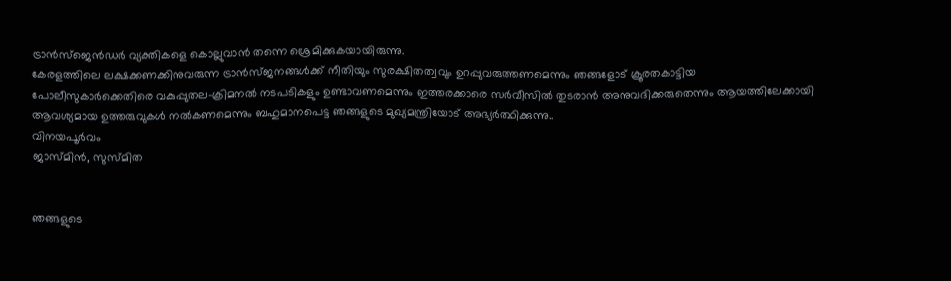ട്രാന്‍സ്‌ജെന്‍ഡര്‍ വ്യക്തികളെ കൊല്ലുവാന്‍ തന്നെ ശ്രെമിക്കുകയായിരുന്നു.
കേരളത്തിലെ ലക്ഷക്കണക്കിനുവരുന്ന ട്രാന്‍സ്ജനങ്ങള്‍ക്ക് നീതിയും സുരക്ഷിതത്വവും ഉറപ്പുവരുത്തണമെന്നും ഞങ്ങളോട് ക്രൂരതകാട്ടിയ പോലീസുകാര്‍ക്കെതിരെ വകുപ്പുതല-ക്രിമനല്‍ നടപടികളും ഉണ്ടാവണമെന്നും ഇത്തരക്കാരെ സര്‍വീസില്‍ തുടരാന്‍ അനുവദിക്കരുതെന്നും ആയത്തിലേക്കായി ആവശ്യമായ ഉത്തരുവുകള്‍ നല്‍കണമെന്നും ബഹുമാനപെട്ട ഞങ്ങളുടെ മുഖ്യമന്ത്രിയോട് അഭ്യര്‍ത്ഥിക്കുന്നു..
വിനയപൂര്‍വം
ജാസ്മിന്‍, സുസ്മിത


ഞങ്ങളുടെ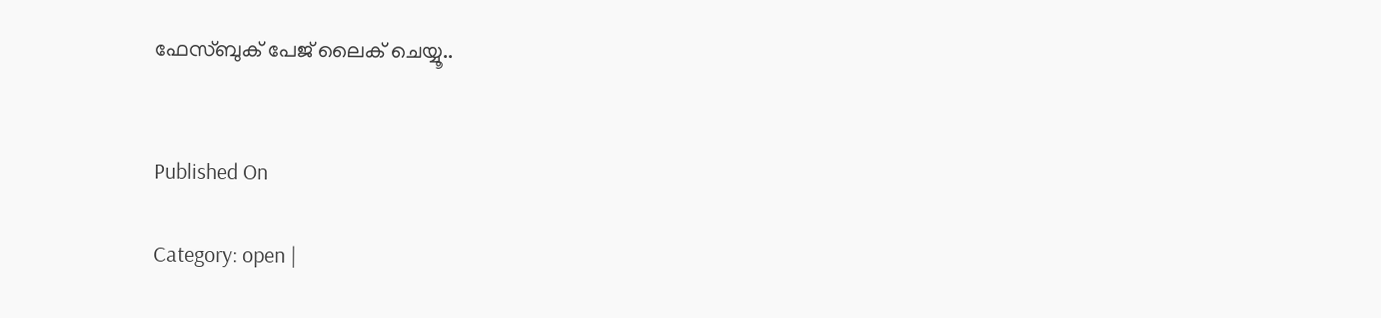ഫേസ്ബുക് പേജ് ലൈക് ചെയ്യൂ..


Published On

Category: open |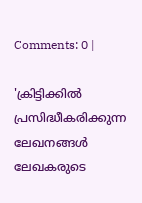Comments: 0 |

'ക്രിട്ടിക്കില്‍ പ്രസിദ്ധീകരിക്കുന്ന ലേഖനങ്ങള്‍ ലേഖകരുടെ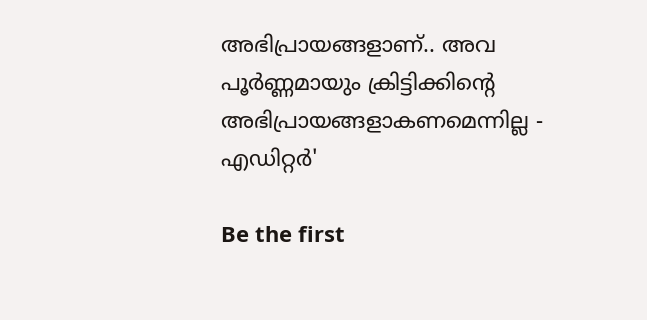അഭിപ്രായങ്ങളാണ്.. അവ പൂര്‍ണ്ണമായും ക്രിട്ടിക്കിന്റെ അഭിപ്രായങ്ങളാകണമെന്നില്ല - എഡിറ്റര്‍'

Be the first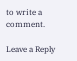to write a comment.

Leave a Reply